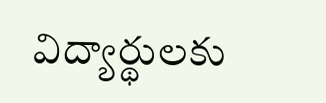విద్యార్థులకు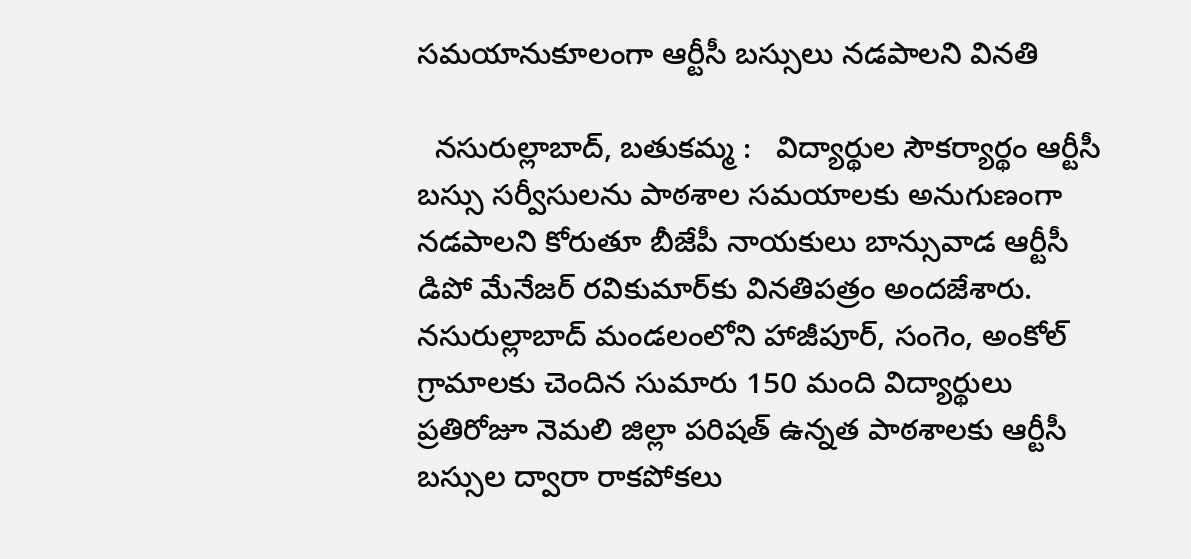సమయానుకూలంగా ఆర్టీసీ బస్సులు నడపాలని వినతి

  నసురుల్లాబాద్, బతుకమ్మ :   విద్యార్థుల సౌకర్యార్థం ఆర్టీసీ బస్సు సర్వీసులను పాఠశాల సమయాలకు అనుగుణంగా నడపాలని కోరుతూ బీజేపీ నాయకులు బాన్సువాడ ఆర్టీసీ డిపో మేనేజర్‌ రవికుమార్‌కు వినతిపత్రం అందజేశారు. నసురుల్లాబాద్ మండలంలోని హాజీపూర్, సంగెం, అంకోల్ గ్రామాలకు చెందిన సుమారు 150 మంది విద్యార్థులు ప్రతిరోజూ నెమలి జిల్లా పరిషత్ ఉన్నత పాఠశాలకు ఆర్టీసీ బస్సుల ద్వారా రాకపోకలు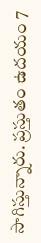సాగిస్తున్నారు. ప్రస్తుతం ఉదయం 7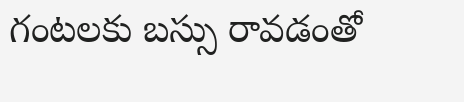గంటలకు బస్సు రావడంతో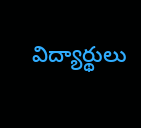విద్యార్థులు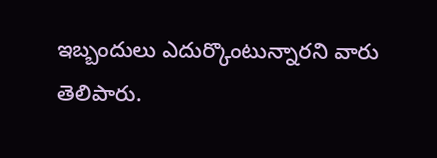ఇబ్బందులు ఎదుర్కొంటున్నారని వారు తెలిపారు.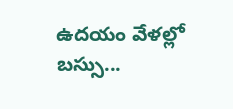ఉదయం వేళల్లో బస్సు...